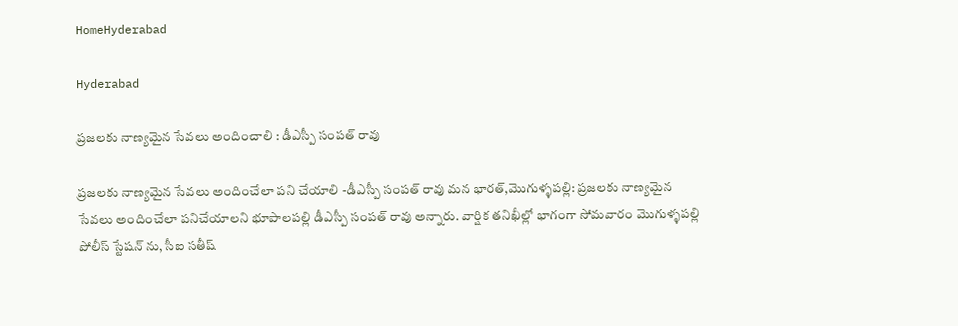HomeHyderabad

Hyderabad

ప్రజలకు నాణ్యమైన సేవలు అందించాలి : డీఎస్పీ సంపత్ రావు

ప్రజలకు నాణ్యమైన సేవలు అందించేలా పని చేయాలి -డీఎస్పీ సంపత్ రావు మన భారత్,మొగుళ్ళపల్లి: ప్రజలకు నాణ్యమైన సేవలు అందించేలా పనిచేయాలని భూపాలపల్లి డీఎస్పీ సంపత్ రావు అన్నారు. వార్షిక తనిఖీల్లో భాగంగా సోమవారం మొగుళ్ళపల్లి పోలీస్ స్టేషన్ ను, సీఐ సతీష్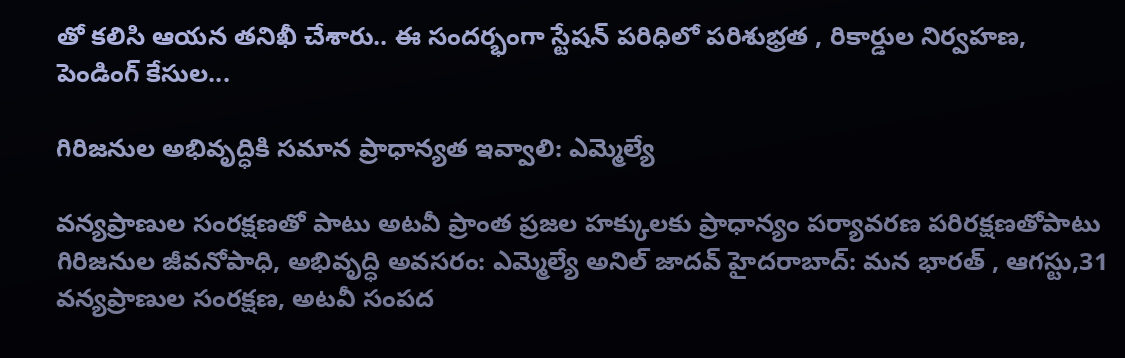తో కలిసి ఆయన తనిఖీ చేశారు.. ఈ సందర్భంగా స్టేషన్ పరిధిలో పరిశుభ్రత , రికార్డుల నిర్వహణ, పెండింగ్ కేసుల...

గిరిజనుల అభివృద్ధికి సమాన ప్రాధాన్యత ఇవ్వాలి: ఎమ్మెల్యే

వన్యప్రాణుల సంరక్షణతో పాటు అటవీ ప్రాంత ప్రజల హక్కులకు ప్రాధాన్యం పర్యావరణ పరిరక్షణతోపాటు గిరిజనుల జీవనోపాధి, అభివృద్ధి అవసరం: ఎమ్మెల్యే అనిల్ జాదవ్ హైదరాబాద్: మన భారత్ , ఆగస్టు,31 వన్యప్రాణుల సంరక్షణ, అటవీ సంపద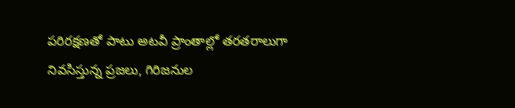పరిరక్షణతో పాటు అటవీ ప్రాంతాల్లో తరతరాలుగా నివసిస్తున్న ప్రజలు, గిరిజనుల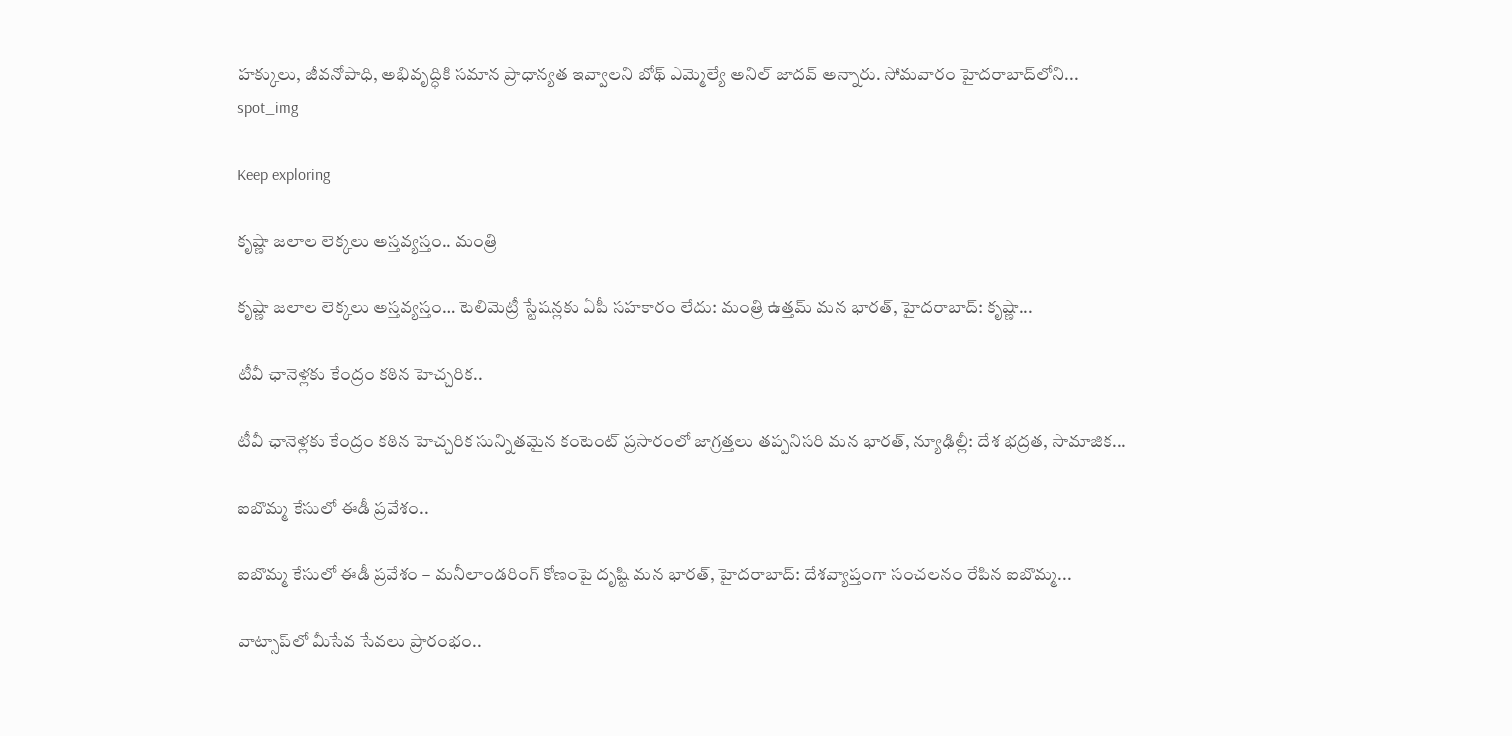హక్కులు, జీవనోపాధి, అభివృద్ధికి సమాన ప్రాధాన్యత ఇవ్వాలని బోథ్ ఎమ్మెల్యే అనిల్ జాదవ్ అన్నారు. సోమవారం హైదరాబాద్‌లోని...
spot_img

Keep exploring

కృష్ణా జలాల లెక్కలు అస్తవ్యస్తం.. మంత్రి

కృష్ణా జలాల లెక్కలు అస్తవ్యస్తం… టెలిమెట్రీ స్టేషన్లకు ఏపీ సహకారం లేదు: మంత్రి ఉత్తమ్ మన భారత్, హైదరాబాద్: కృష్ణా...

టీవీ ఛానెళ్లకు కేంద్రం కఠిన హెచ్చరిక..

టీవీ ఛానెళ్లకు కేంద్రం కఠిన హెచ్చరిక సున్నితమైన కంటెంట్‌ ప్రసారంలో జాగ్రత్తలు తప్పనిసరి మన భారత్, న్యూఢిల్లీ: దేశ భద్రత, సామాజిక...

ఐబొమ్మ కేసులో ఈడీ ప్రవేశం..

ఐబొమ్మ కేసులో ఈడీ ప్రవేశం – మనీలాండరింగ్‌ కోణంపై దృష్టి మన భారత్, హైదరాబాద్: దేశవ్యాప్తంగా సంచలనం రేపిన ఐబొమ్మ...

వాట్సాప్‌లో మీసేవ సేవలు ప్రారంభం..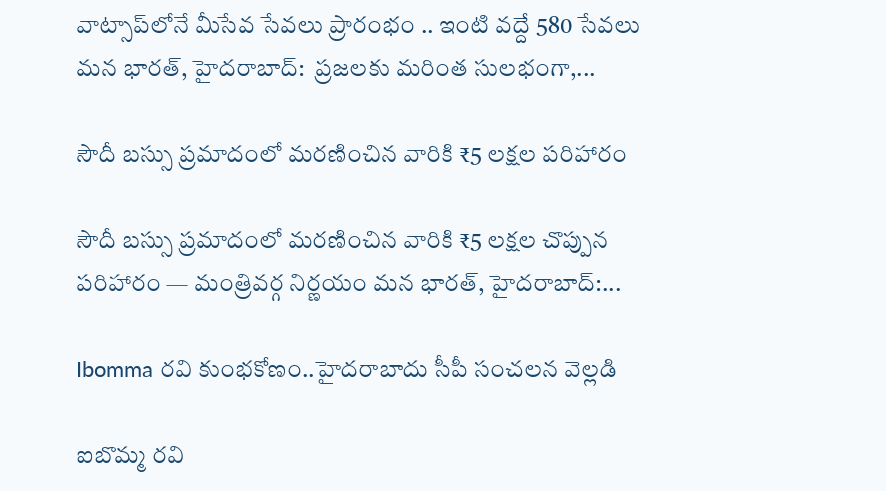వాట్సాప్‌లోనే మీసేవ సేవలు ప్రారంభం .. ఇంటి వద్దే 580 సేవలు మన భారత్, హైదరాబాద్:  ప్రజలకు మరింత సులభంగా,...

సౌదీ బస్సు ప్రమాదంలో మరణించిన వారికి ₹5 లక్షల పరిహారం

సౌదీ బస్సు ప్రమాదంలో మరణించిన వారికి ₹5 లక్షల చొప్పున పరిహారం — మంత్రివర్గ నిర్ణయం మన భారత్, హైదరాబాద్:...

Ibomma రవి కుంభకోణం..హైదరాబాదు సీపీ సంచలన వెల్లడి

ఐబొమ్మ రవి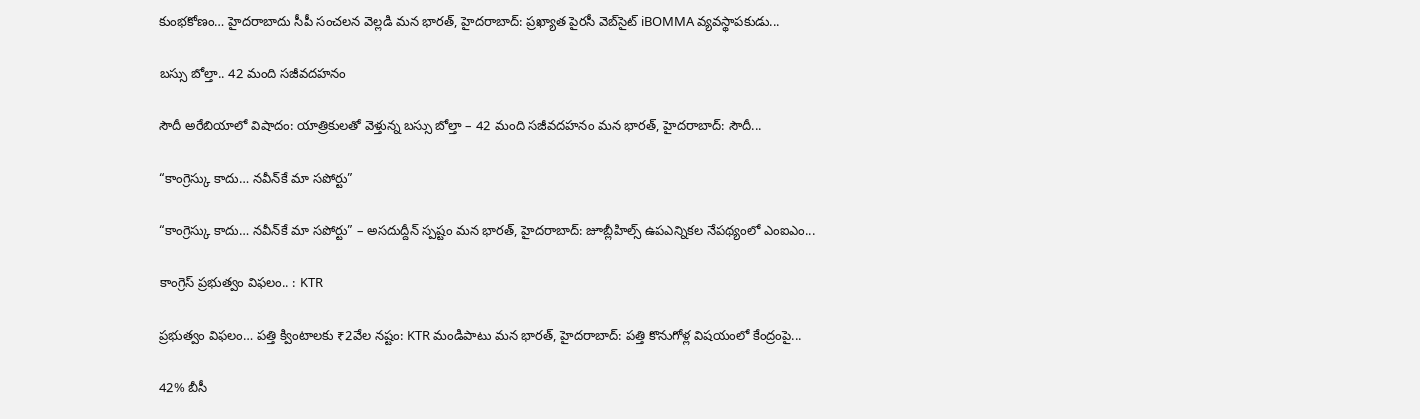కుంభకోణం… హైదరాబాదు సీపీ సంచలన వెల్లడి మన భారత్, హైదరాబాద్: ప్రఖ్యాత పైరసీ వెబ్‌సైట్ iBOMMA వ్యవస్థాపకుడు...

బస్సు బోల్తా.. 42 మంది సజీవదహనం

సౌదీ అరేబియాలో విషాదం: యాత్రికులతో వెళ్తున్న బస్సు బోల్తా – 42 మంది సజీవదహనం మన భారత్, హైదరాబాద్: సౌదీ...

“కాంగ్రెస్కు కాదు… నవీన్‌కే మా సపోర్టు”

“కాంగ్రెస్కు కాదు… నవీన్‌కే మా సపోర్టు” – అసదుద్దీన్ స్పష్టం మన భారత్, హైదరాబాద్: జూబ్లీహిల్స్ ఉపఎన్నికల నేపథ్యంలో ఎంఐఎం...

కాంగ్రెస్ ప్రభుత్వం విఫలం.. : KTR

ప్రభుత్వం విఫలం… పత్తి క్వింటాలకు ₹2వేల నష్టం: KTR మండిపాటు మన భారత్, హైదరాబాద్: పత్తి కొనుగోళ్ల విషయంలో కేంద్రంపై...

42% బీసీ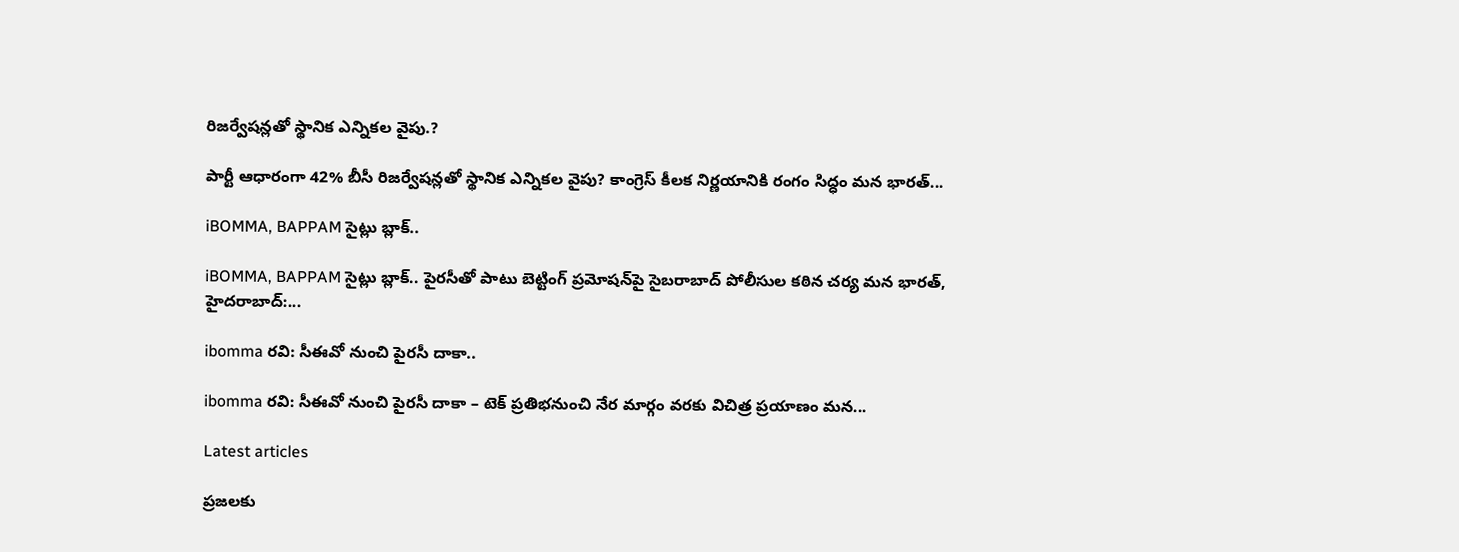రిజర్వేషన్లతో స్థానిక ఎన్నికల వైపు.?

పార్టీ ఆధారంగా 42% బీసీ రిజర్వేషన్లతో స్థానిక ఎన్నికల వైపు? కాంగ్రెస్ కీలక నిర్ణయానికి రంగం సిద్ధం మన భారత్...

iBOMMA, BAPPAM సైట్లు బ్లాక్..

iBOMMA, BAPPAM సైట్లు బ్లాక్.. పైరసీతో పాటు బెట్టింగ్ ప్రమోషన్‌పై సైబరాబాద్ పోలీసుల కఠిన చర్య మన భారత్, హైదరాబాద్:...

ibomma రవి: సీఈవో నుంచి పైరసీ దాకా..

ibomma రవి: సీఈవో నుంచి పైరసీ దాకా – టెక్ ప్రతిభనుంచి నేర మార్గం వరకు విచిత్ర ప్రయాణం మన...

Latest articles

ప్రజలకు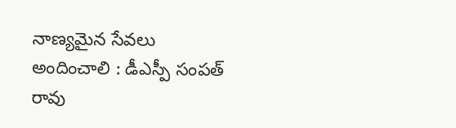నాణ్యమైన సేవలు అందించాలి : డీఎస్పీ సంపత్ రావు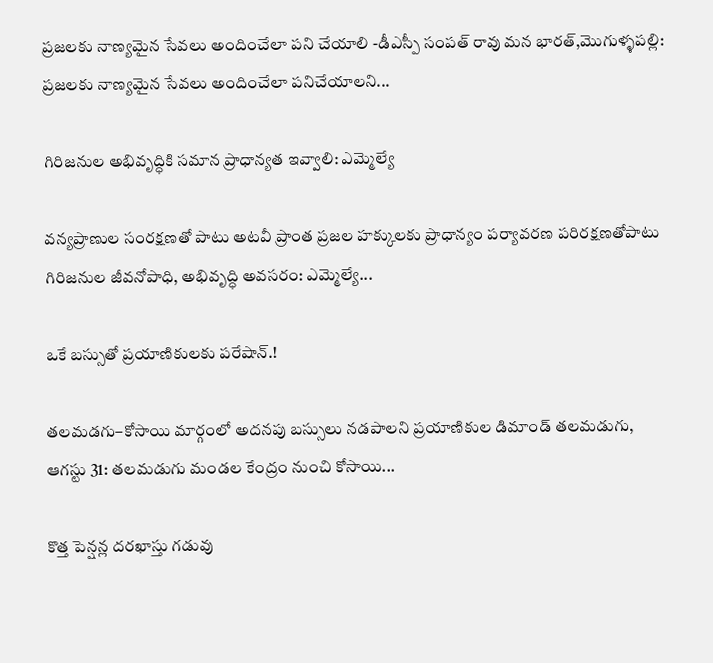ప్రజలకు నాణ్యమైన సేవలు అందించేలా పని చేయాలి -డీఎస్పీ సంపత్ రావు మన భారత్,మొగుళ్ళపల్లి: ప్రజలకు నాణ్యమైన సేవలు అందించేలా పనిచేయాలని...

గిరిజనుల అభివృద్ధికి సమాన ప్రాధాన్యత ఇవ్వాలి: ఎమ్మెల్యే

వన్యప్రాణుల సంరక్షణతో పాటు అటవీ ప్రాంత ప్రజల హక్కులకు ప్రాధాన్యం పర్యావరణ పరిరక్షణతోపాటు గిరిజనుల జీవనోపాధి, అభివృద్ధి అవసరం: ఎమ్మెల్యే...

ఒకే బస్సుతో ప్రయాణికులకు పరేషాన్.!

తలమడగు–కోసాయి మార్గంలో అదనపు బస్సులు నడపాలని ప్రయాణికుల డిమాండ్ తలమడుగు, ఆగస్టు 31: తలమడుగు మండల కేంద్రం నుంచి కోసాయి...

కొత్త పెన్షన్ల దరఖాస్తు గడువు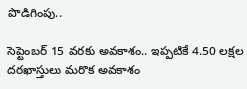పొడిగింపు..

సెప్టెంబర్ 15 వరకు అవకాశం.. ఇప్పటికే 4.50 లక్షల దరఖాస్తులు మరొక అవకాశం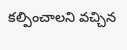కల్పించాలని వచ్చిన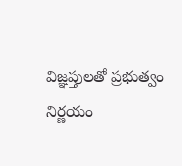విజ్ఞప్తులతో ప్రభుత్వం నిర్ణయం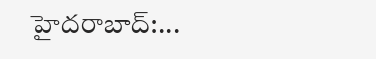హైదరాబాద్:...